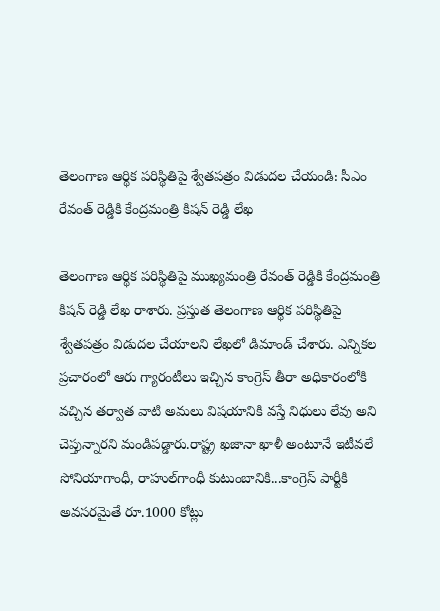తెలంగాణ ఆర్థిక పరిస్థితిపై శ్వేతపత్రం విడుదల చేయండి: సీఎం రేవంత్ రెడ్డికి కేంద్రమంత్రి కిషన్ రెడ్డి లేఖ

తెలంగాణ ఆర్థిక పరిస్థితిపై ముఖ్యమంత్రి రేవంత్ రెడ్డికి కేంద్రమంత్రి కిషన్ రెడ్డి లేఖ రాశారు. ప్రస్తుత తెలంగాణ ఆర్థిక పరిస్థితిపై శ్వేతపత్రం విడుదల చేయాలని లేఖలో డిమాండ్ చేశారు. ఎన్నికల ప్రచారంలో ఆరు గ్యారంటీలు ఇచ్చిన కాంగ్రెస్ తీరా అధికారంలోకి వచ్చిన తర్వాత వాటి అమలు విషయానికి వస్తే నిధులు లేవు అని చెప్తున్నారని మండిపడ్డారు.రాష్ట్ర ఖజానా ఖాళీ అంటూనే ఇటీవలే సోనియాగాంధీ, రాహుల్‌గాంధీ కుటుంబానికి...కాంగ్రెస్ పార్టీకి అవసరమైతే రూ.1000 కోట్లు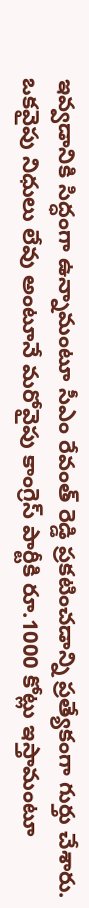ఇవ్వడానికి సిద్ధంగా ఉన్నామంటూ సీఎం రేవంత్ రెడ్డి ప్రకటించడాన్ని ప్రత్యేకంగా గుర్తు చేశారు. ఒకవైపు నిధులు లేవు అంటూనే మరోవైపు కాంగ్రెస్ పార్టీకి రూ.1000 కోట్లు ఇస్తామంటూ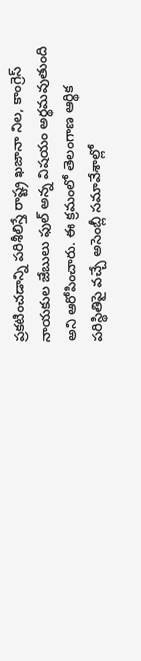ప్రకటించడాన్ని పరిశీలిస్తే రాష్ట్ర ఖజానా నిల, కాంగ్రెస్ నాయకుల జేబులు ఫుల్ అన్న విషయం అర్థమవుతుంది అని ఆరోపించారు. ఈ క్రమంలో తెలంగాణ ఆర్థిక పరిస్థితిపై వచ్చే అసెంబ్లీ సమావేశాల్లో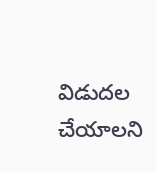విడుదల చేయాలని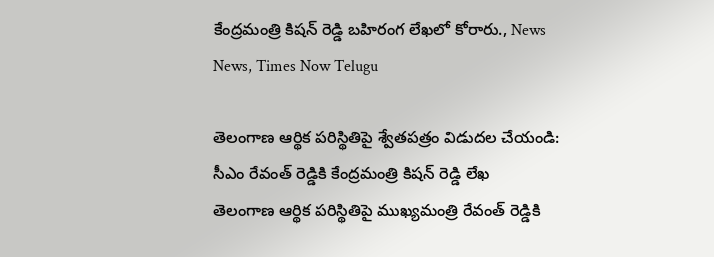కేంద్రమంత్రి కిషన్ రెడ్డి బహిరంగ లేఖలో కోరారు., News News, Times Now Telugu

తెలంగాణ ఆర్థిక పరిస్థితిపై శ్వేతపత్రం విడుదల చేయండి: సీఎం రేవంత్ రెడ్డికి కేంద్రమంత్రి కిషన్ రెడ్డి లేఖ
తెలంగాణ ఆర్థిక పరిస్థితిపై ముఖ్యమంత్రి రేవంత్ రెడ్డికి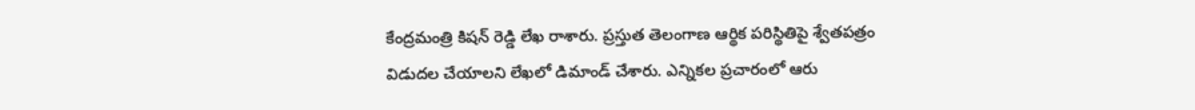కేంద్రమంత్రి కిషన్ రెడ్డి లేఖ రాశారు. ప్రస్తుత తెలంగాణ ఆర్థిక పరిస్థితిపై శ్వేతపత్రం విడుదల చేయాలని లేఖలో డిమాండ్ చేశారు. ఎన్నికల ప్రచారంలో ఆరు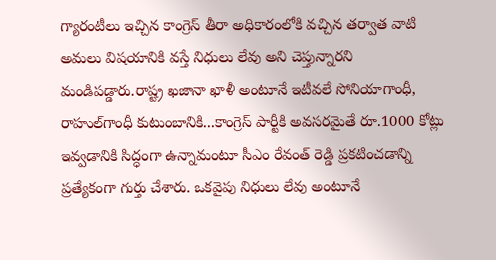గ్యారంటీలు ఇచ్చిన కాంగ్రెస్ తీరా అధికారంలోకి వచ్చిన తర్వాత వాటి అమలు విషయానికి వస్తే నిధులు లేవు అని చెప్తున్నారని మండిపడ్డారు.రాష్ట్ర ఖజానా ఖాళీ అంటూనే ఇటీవలే సోనియాగాంధీ, రాహుల్‌గాంధీ కుటుంబానికి...కాంగ్రెస్ పార్టీకి అవసరమైతే రూ.1000 కోట్లు ఇవ్వడానికి సిద్ధంగా ఉన్నామంటూ సీఎం రేవంత్ రెడ్డి ప్రకటించడాన్ని ప్రత్యేకంగా గుర్తు చేశారు. ఒకవైపు నిధులు లేవు అంటూనే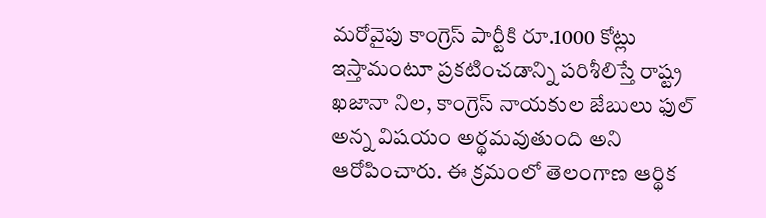మరోవైపు కాంగ్రెస్ పార్టీకి రూ.1000 కోట్లు ఇస్తామంటూ ప్రకటించడాన్ని పరిశీలిస్తే రాష్ట్ర ఖజానా నిల, కాంగ్రెస్ నాయకుల జేబులు ఫుల్ అన్న విషయం అర్థమవుతుంది అని ఆరోపించారు. ఈ క్రమంలో తెలంగాణ ఆర్థిక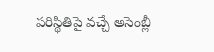పరిస్థితిపై వచ్చే అసెంబ్లీ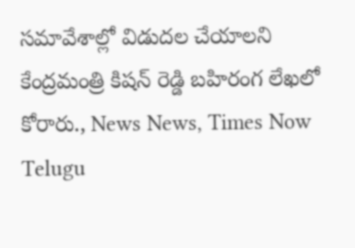సమావేశాల్లో విడుదల చేయాలని కేంద్రమంత్రి కిషన్ రెడ్డి బహిరంగ లేఖలో కోరారు., News News, Times Now Telugu